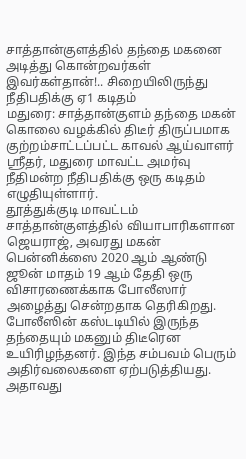சாத்தான்குளத்தில் தந்தை மகனை அடித்து கொன்றவர்கள் இவர்கள்தான்!.. சிறையிலிருந்து நீதிபதிக்கு ஏ1 கடிதம்
மதுரை: சாத்தான்குளம் தந்தை மகன் கொலை வழக்கில் திடீர் திருப்பமாக குற்றம்சாட்டப்பட்ட காவல் ஆய்வாளர் ஸ்ரீதர், மதுரை மாவட்ட அமர்வு நீதிமன்ற நீதிபதிக்கு ஒரு கடிதம் எழுதியுள்ளார்.
தூத்துக்குடி மாவட்டம் சாத்தான்குளத்தில் வியாபாரிகளான ஜெயராஜ், அவரது மகன் பென்னிக்ஸை 2020 ஆம் ஆண்டு ஜூன் மாதம் 19 ஆம் தேதி ஒரு விசாரணைக்காக போலீஸார் அழைத்து சென்றதாக தெரிகிறது.
போலீஸின் கஸ்டடியில் இருந்த தந்தையும் மகனும் திடீரென உயிரிழந்தனர். இந்த சம்பவம் பெரும் அதிர்வலைகளை ஏற்படுத்தியது. அதாவது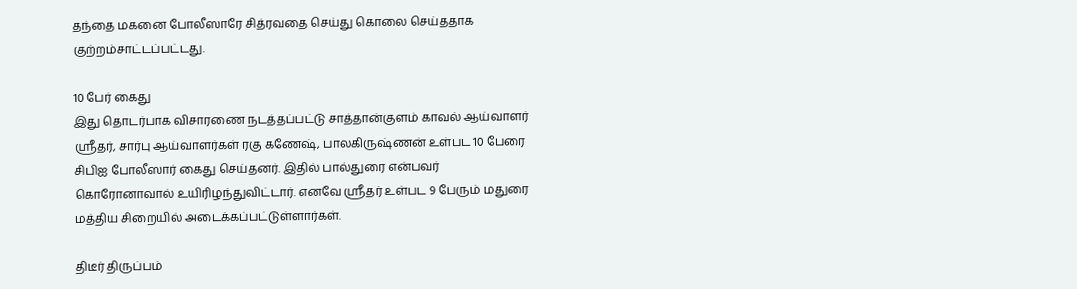தந்தை மகனை போலீஸாரே சித்ரவதை செய்து கொலை செய்ததாக குற்றம்சாட்டப்பட்டது.

10 பேர் கைது
இது தொடர்பாக விசாரணை நடத்தப்பட்டு சாத்தான்குளம் காவல் ஆய்வாளர் ஸ்ரீதர், சார்பு ஆய்வாளர்கள் ரகு கணேஷ், பாலகிருஷ்ணன் உள்பட 10 பேரை சிபிஐ போலீஸார் கைது செய்தனர். இதில் பால்துரை என்பவர் கொரோனாவால் உயிரிழந்துவிட்டார். எனவே ஸ்ரீதர் உள்பட 9 பேரும் மதுரை மத்திய சிறையில் அடைக்கப்பட்டுள்ளார்கள்.

திடீர் திருப்பம்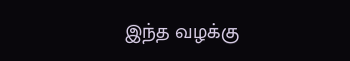இந்த வழக்கு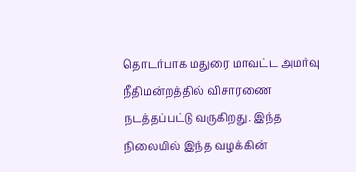தொடர்பாக மதுரை மாவட்ட அமர்வு நீதிமன்றத்தில் விசாரணை நடத்தப்பட்டு வருகிறது. இந்த நிலையில் இந்த வழக்கின்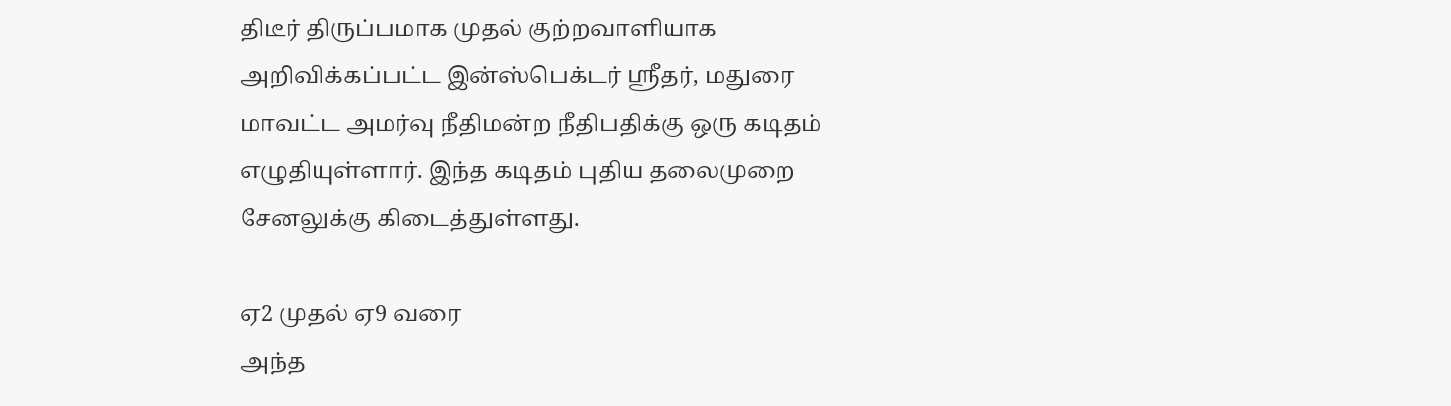திடீர் திருப்பமாக முதல் குற்றவாளியாக அறிவிக்கப்பட்ட இன்ஸ்பெக்டர் ஸ்ரீதர், மதுரை மாவட்ட அமர்வு நீதிமன்ற நீதிபதிக்கு ஒரு கடிதம் எழுதியுள்ளார். இந்த கடிதம் புதிய தலைமுறை சேனலுக்கு கிடைத்துள்ளது.

ஏ2 முதல் ஏ9 வரை
அந்த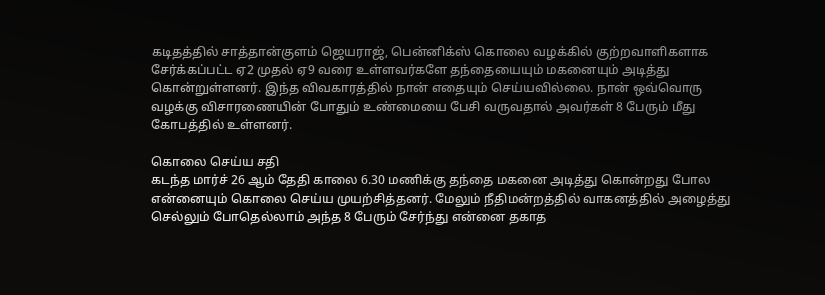கடிதத்தில் சாத்தான்குளம் ஜெயராஜ், பென்னிக்ஸ் கொலை வழக்கில் குற்றவாளிகளாக சேர்க்கப்பட்ட ஏ2 முதல் ஏ9 வரை உள்ளவர்களே தந்தையையும் மகனையும் அடித்து கொன்றுள்ளனர். இந்த விவகாரத்தில் நான் எதையும் செய்யவில்லை. நான் ஒவ்வொரு வழக்கு விசாரணையின் போதும் உண்மையை பேசி வருவதால் அவர்கள் 8 பேரும் மீது கோபத்தில் உள்ளனர்.

கொலை செய்ய சதி
கடந்த மார்ச் 26 ஆம் தேதி காலை 6.30 மணிக்கு தந்தை மகனை அடித்து கொன்றது போல என்னையும் கொலை செய்ய முயற்சித்தனர். மேலும் நீதிமன்றத்தில் வாகனத்தில் அழைத்து செல்லும் போதெல்லாம் அந்த 8 பேரும் சேர்ந்து என்னை தகாத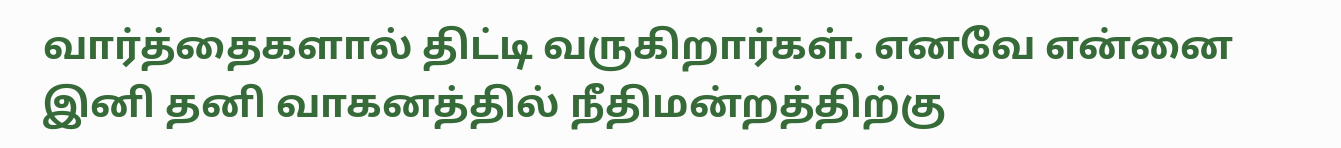வார்த்தைகளால் திட்டி வருகிறார்கள். எனவே என்னை இனி தனி வாகனத்தில் நீதிமன்றத்திற்கு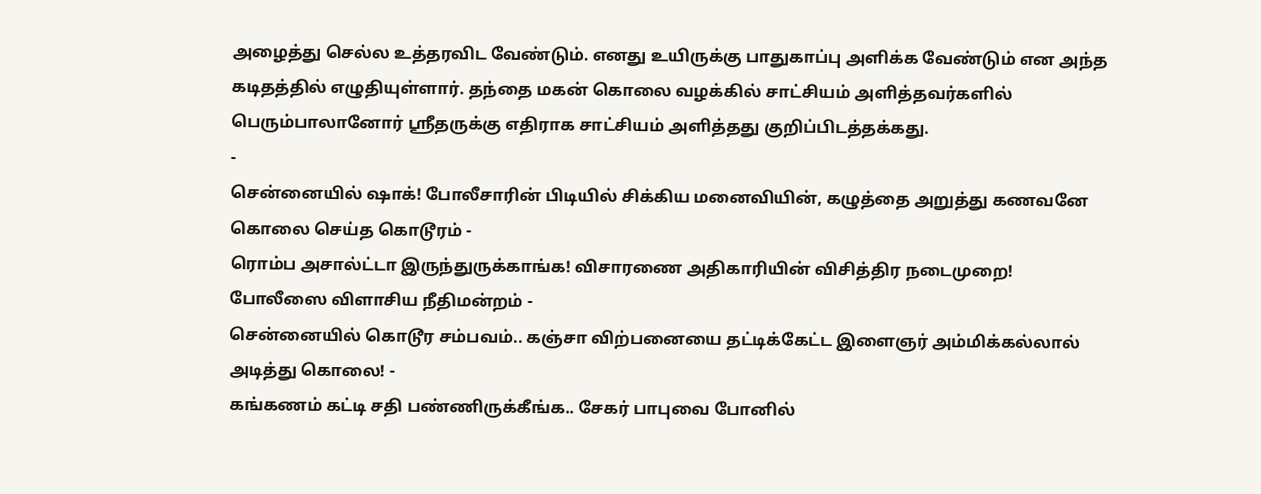அழைத்து செல்ல உத்தரவிட வேண்டும். எனது உயிருக்கு பாதுகாப்பு அளிக்க வேண்டும் என அந்த கடிதத்தில் எழுதியுள்ளார். தந்தை மகன் கொலை வழக்கில் சாட்சியம் அளித்தவர்களில் பெரும்பாலானோர் ஸ்ரீதருக்கு எதிராக சாட்சியம் அளித்தது குறிப்பிடத்தக்கது.
-
சென்னையில் ஷாக்! போலீசாரின் பிடியில் சிக்கிய மனைவியின், கழுத்தை அறுத்து கணவனே கொலை செய்த கொடூரம் -
ரொம்ப அசால்ட்டா இருந்துருக்காங்க! விசாரணை அதிகாரியின் விசித்திர நடைமுறை! போலீஸை விளாசிய நீதிமன்றம் -
சென்னையில் கொடூர சம்பவம்.. கஞ்சா விற்பனையை தட்டிக்கேட்ட இளைஞர் அம்மிக்கல்லால் அடித்து கொலை! -
கங்கணம் கட்டி சதி பண்ணிருக்கீங்க.. சேகர் பாபுவை போனில்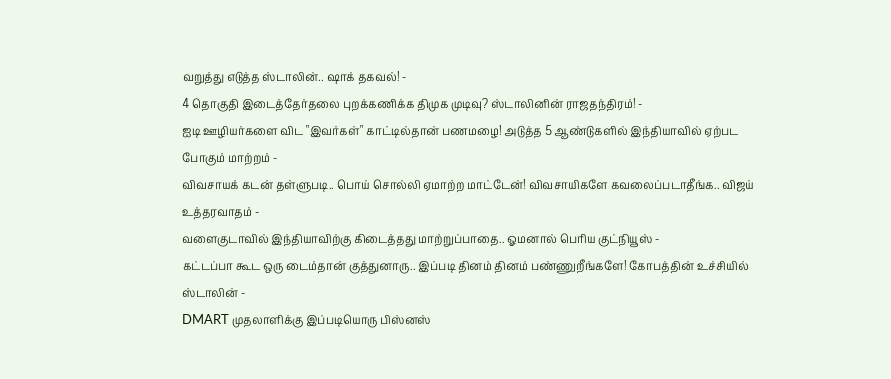வறுத்து எடுத்த ஸ்டாலின்.. ஷாக் தகவல்! -
4 தொகுதி இடைத்தேர்தலை புறக்கணிக்க திமுக முடிவு? ஸ்டாலினின் ராஜதந்திரம்! -
ஐடி ஊழியர்களை விட "இவர்கள்" காட்டில்தான் பணமழை! அடுத்த 5 ஆண்டுகளில் இந்தியாவில் ஏற்பட போகும் மாற்றம் -
விவசாயக் கடன் தள்ளுபடி.. பொய் சொல்லி ஏமாற்ற மாட்டேன்! விவசாயிகளே கவலைப்படாதீங்க.. விஜய் உத்தரவாதம் -
வளைகுடாவில் இந்தியாவிற்கு கிடைத்தது மாற்றுப்பாதை.. ஓமனால் பெரிய குட்நியூஸ் -
கட்டப்பா கூட ஒரு டைம்தான் குத்துனாரு.. இப்படி தினம் தினம் பண்ணுறீங்களே! கோபத்தின் உச்சியில் ஸ்டாலின் -
DMART முதலாளிக்கு இப்படியொரு பிஸ்னஸ்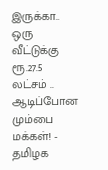இருக்கா.. ஒரு வீட்டுக்கு ரூ.27.5 லட்சம் .. ஆடிப்போன மும்பை மக்கள்! -
தமிழக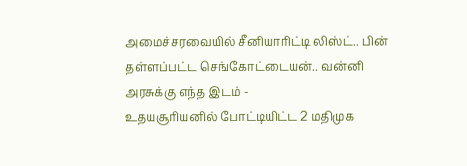அமைச்சரவையில் சீனியாரிட்டி லிஸ்ட்.. பின் தள்ளப்பட்ட செங்கோட்டையன்.. வன்னி அரசுக்கு எந்த இடம் -
உதயசூரியனில் போட்டியிட்ட 2 மதிமுக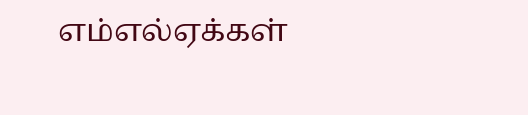எம்எல்ஏக்கள்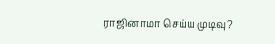ராஜினாமா செய்ய முடிவு?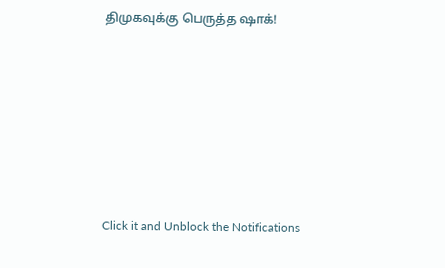திமுகவுக்கு பெருத்த ஷாக்!












Click it and Unblock the Notifications